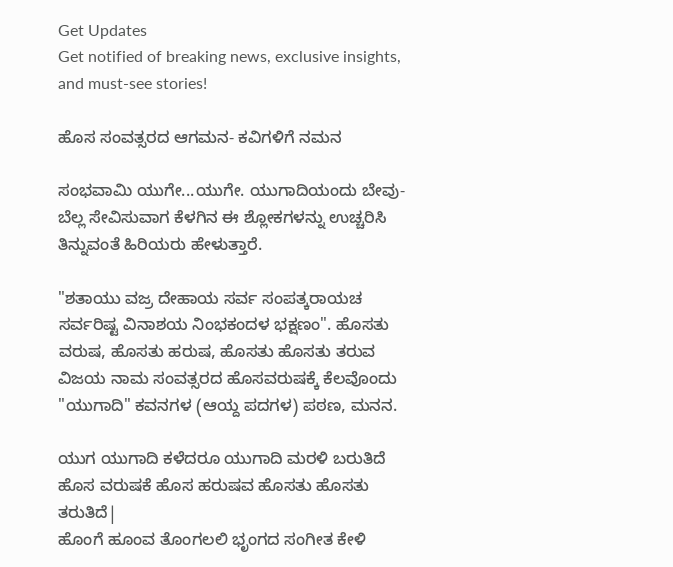Get Updates
Get notified of breaking news, exclusive insights, and must-see stories!

ಹೊಸ ಸಂವತ್ಸರದ ಆಗಮನ- ಕವಿಗಳಿಗೆ ನಮನ

ಸಂಭವಾಮಿ ಯುಗೇ...ಯುಗೇ. ಯುಗಾದಿಯಂದು ಬೇವು-ಬೆಲ್ಲ ಸೇವಿಸುವಾಗ ಕೆಳಗಿನ ಈ ಶ್ಲೋಕಗಳನ್ನು ಉಚ್ಚರಿಸಿ ತಿನ್ನುವಂತೆ ಹಿರಿಯರು ಹೇಳುತ್ತಾರೆ.

"ಶತಾಯು ವಜ್ರ ದೇಹಾಯ ಸರ್ವ ಸಂಪತ್ಕರಾಯಚ ಸರ್ವರಿಷ್ಟ ವಿನಾಶಯ ನಿಂಭಕಂದಳ ಭಕ್ಷಣಂ". ಹೊಸತು ವರುಷ, ಹೊಸತು ಹರುಷ, ಹೊಸತು ಹೊಸತು ತರುವ ವಿಜಯ ನಾಮ ಸಂವತ್ಸರದ ಹೊಸವರುಷಕ್ಕೆ ಕೆಲವೊಂದು "ಯುಗಾದಿ" ಕವನಗಳ (ಆಯ್ದ ಪದಗಳ) ಪಠಣ, ಮನನ.

ಯುಗ ಯುಗಾದಿ ಕಳೆದರೂ ಯುಗಾದಿ ಮರಳಿ ಬರುತಿದೆ
ಹೊಸ ವರುಷಕೆ ಹೊಸ ಹರುಷವ ಹೊಸತು ಹೊಸತು ತರುತಿದೆ|
ಹೊಂಗೆ ಹೂಂವ ತೊಂಗಲಲಿ ಭೃಂಗದ ಸಂಗೀತ ಕೇಳಿ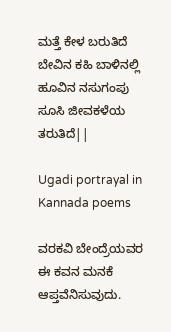ಮತ್ತೆ ಕೇಳ ಬರುತಿದೆ
ಬೇವಿನ ಕಹಿ ಬಾಳಿನಲ್ಲಿ ಹೂವಿನ ನಸುಗಂಪು ಸೂಸಿ ಜೀವಕಳೆಯ ತರುತಿದೆ||

Ugadi portrayal in Kannada poems

ವರಕವಿ ಬೇಂದ್ರೆಯವರ ಈ ಕವನ ಮನಕೆ ಆಪ್ತವೆನಿಸುವುದು.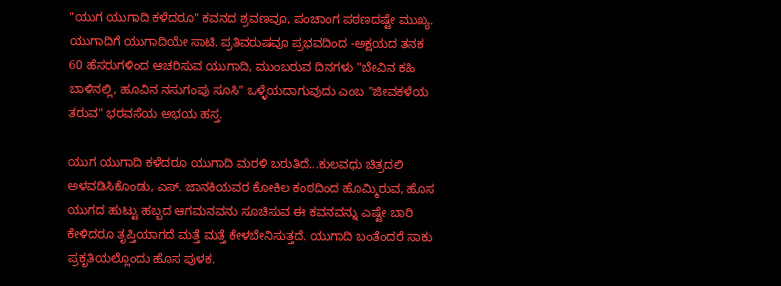"ಯುಗ ಯುಗಾದಿ ಕಳೆದರೂ" ಕವನದ ಶ್ರವಣವೂ, ಪಂಚಾಂಗ ಪಠಣದಷ್ಟೇ ಮುಖ್ಯ. ಯುಗಾದಿಗೆ ಯುಗಾದಿಯೇ ಸಾಟಿ. ಪ್ರತಿವರುಷವೂ ಪ್ರಭವದಿಂದ -ಅಕ್ಷಯದ ತನಕ 60 ಹೆಸರುಗಳಿಂದ ಆಚರಿಸುವ ಯುಗಾದಿ, ಮುಂಬರುವ ದಿನಗಳು "ಬೇವಿನ ಕಹಿ ಬಾಳಿನಲ್ಲಿ, ಹೂವಿನ ನಸುಗಂಪು ಸೂಸಿ" ಒಳ್ಳೆಯದಾಗುವುದು ಎಂಬ "ಜೀವಕಳೆಯ ತರುವ" ಭರವಸೆಯ ಅಭಯ ಹಸ್ತ.

ಯುಗ ಯುಗಾದಿ ಕಳೆದರೂ ಯುಗಾದಿ ಮರಳಿ ಬರುತಿದೆ...ಕುಲವಧು ಚಿತ್ರದಲಿ ಅಳವಡಿಸಿಕೊಂಡು, ಎಸ್. ಜಾನಕಿಯವರ ಕೋಕಿಲ ಕಂಠದಿಂದ ಹೊಮ್ಮಿರುವ, ಹೊಸ ಯುಗದ ಹುಟ್ಟು ಹಬ್ಬದ ಆಗಮನವನು ಸೂಚಿಸುವ ಈ ಕವನವನ್ನು ಎಷ್ಟೇ ಬಾರಿ ಕೇಳಿದರೂ ತೃಪ್ತಿಯಾಗದೆ ಮತ್ತೆ ಮತ್ತೆ ಕೇಳಬೇನಿಸುತ್ತದೆ. ಯುಗಾದಿ ಬಂತೆಂದರೆ ಸಾಕು ಪ್ರಕೃತಿಯಲ್ಲೊಂದು ಹೊಸ ಪುಳಕ.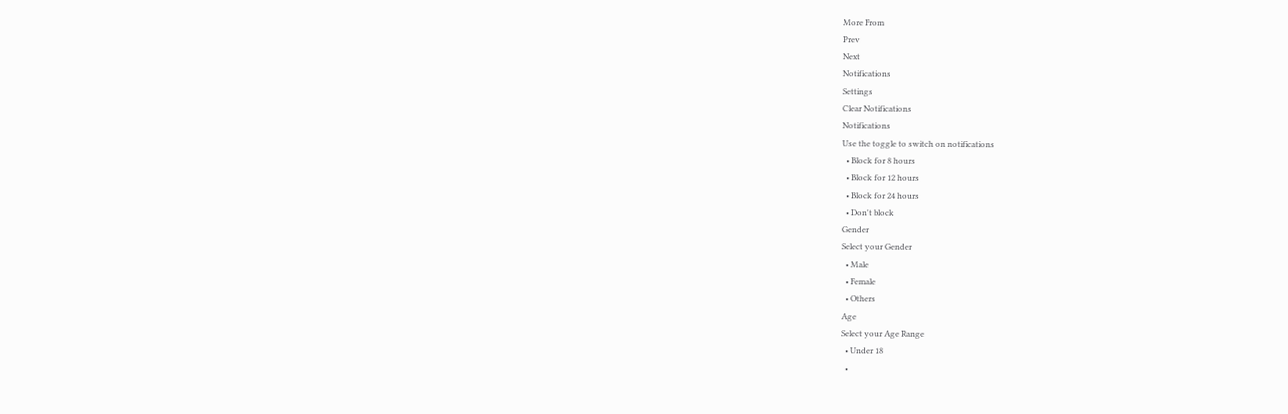More From
Prev
Next
Notifications
Settings
Clear Notifications
Notifications
Use the toggle to switch on notifications
  • Block for 8 hours
  • Block for 12 hours
  • Block for 24 hours
  • Don't block
Gender
Select your Gender
  • Male
  • Female
  • Others
Age
Select your Age Range
  • Under 18
  •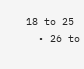18 to 25
  • 26 to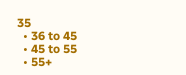35
  • 36 to 45
  • 45 to 55
  • 55+